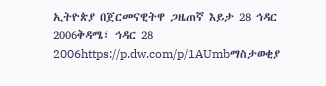ኢትዮጵያ በጀርመናዊትዋ ጋዜጠኛ እይታ 28 ኅዳር 2006ቅዳሜ፣ ኅዳር 28 2006https://p.dw.com/p/1AUmbማስታወቂያ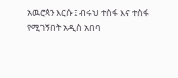አዉሮጳን እርሱ ፤ ብሩህ ተስፋ እና ተስፋ የሚገኝበት አዲስ አበባ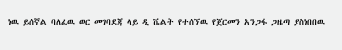ነዉ ይሰኛል ባለፈዉ ወር መገባደጃ ላይ ዲ ቬልት የተሰኘዉ የጀርመን አንጋፋ ጋዜጣ ያስነበበዉ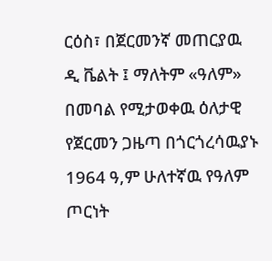ርዕስ፣ በጀርመንኛ መጠርያዉ ዲ ቬልት ፤ ማለትም «ዓለም» በመባል የሚታወቀዉ ዕለታዊ የጀርመን ጋዜጣ በጎርጎረሳዉያኑ 1964 ዓ,ም ሁለተኛዉ የዓለም ጦርነት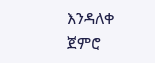እንዳለቀ ጀምሮ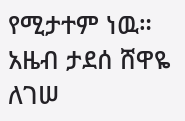የሚታተም ነዉ። አዜብ ታደሰ ሸዋዬ ለገሠ